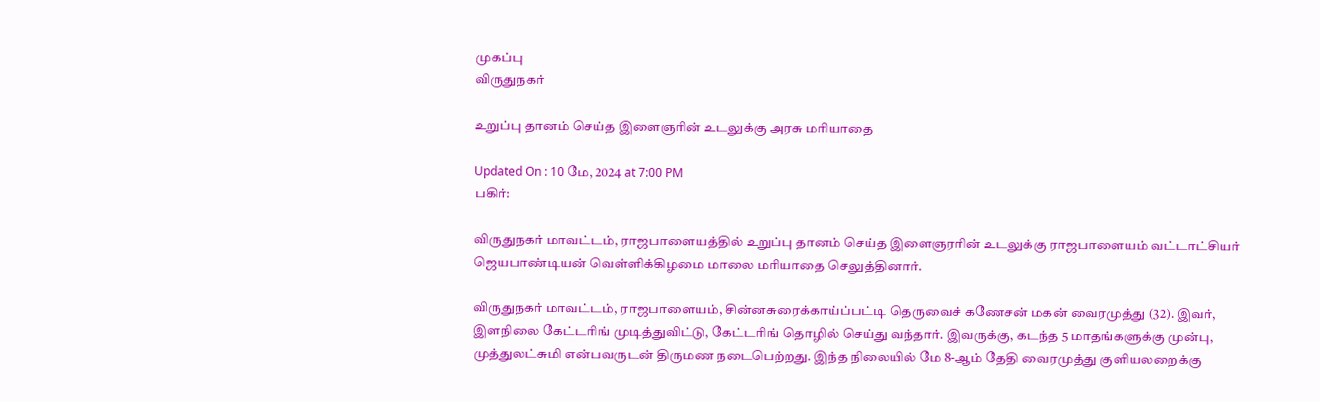முகப்பு
விருதுநகர்

உறுப்பு தானம் செய்த இளைஞரின் உடலுக்கு அரசு மரியாதை

Updated On : 10 மே, 2024 at 7:00 PM
பகிர்:

விருதுநகர் மாவட்டம், ராஜபாளையத்தில் உறுப்பு தானம் செய்த இளைஞரரின் உடலுக்கு ராஜபாளையம் வட்டாட்சியர் ஜெயபாண்டியன் வெள்ளிக்கிழமை மாலை மரியாதை செலுத்தினார்.

விருதுநகர் மாவட்டம், ராஜபாளையம், சின்னசுரைக்காய்ப்பட்டி தெருவைச் கணேசன் மகன் வைரமுத்து (32). இவர், இளநிலை கேட்டரிங் முடித்துவிட்டு, கேட்டரிங் தொழில் செய்து வந்தார். இவருக்கு, கடந்த 5 மாதங்களுக்கு முன்பு, முத்துலட்சுமி என்பவருடன் திருமண நடைபெற்றது. இந்த நிலையில் மே 8-ஆம் தேதி வைரமுத்து குளியலறைக்கு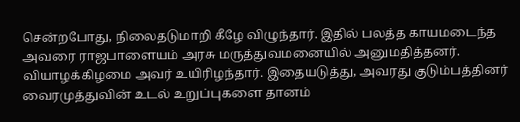சென்றபோது, நிலைதடுமாறி கீழே விழுந்தார். இதில் பலத்த காயமடைந்த அவரை ராஜபாளையம் அரசு மருத்துவமனையில் அனுமதித்தனர். வியாழக்கிழமை அவர் உயிரிழந்தார். இதையடுத்து, அவரது குடும்பத்தினர் வைரமுத்துவின் உடல் உறுப்புகளை தானம்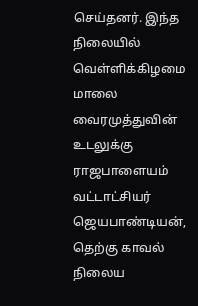செய்தனர். இந்த நிலையில் வெள்ளிக்கிழமை மாலை வைரமுத்துவின் உடலுக்கு ராஜபாளையம் வட்டாட்சியர் ஜெயபாண்டியன், தெற்கு காவல் நிலைய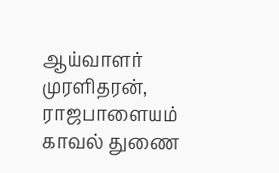ஆய்வாளர் முரளிதரன், ராஜபாளையம் காவல் துணை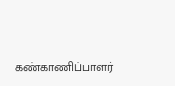கண்காணிப்பாளர்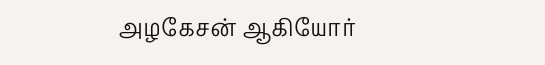அழகேசன் ஆகியோர்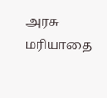அரசு மரியாதை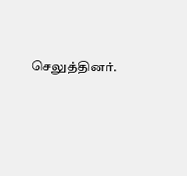செலுத்தினர்.